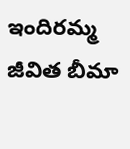ఇందిరమ్మ జీవిత బీమా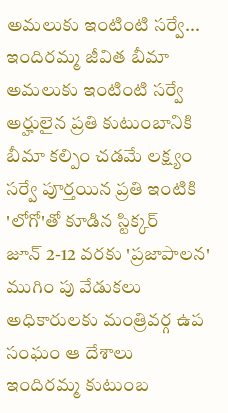అమలుకు ఇంటింటి సర్వే...
ఇందిరమ్మ జీవిత బీమా అమలుకు ఇంటింటి సర్వే
అర్హులైన ప్రతి కుటుంబానికి బీమా కల్పిం చడమే లక్ష్యం
సర్వే పూర్తయిన ప్రతి ఇంటికి 'లోగో'తో కూడిన స్టిక్కర్
జూన్ 2-12 వరకు 'ప్రజాపాలన' ముగిం పు వేడుకలు
అధికారులకు మంత్రివర్గ ఉప సంఘం ఆ దేశాలు
ఇందిరమ్మ కుటుంబ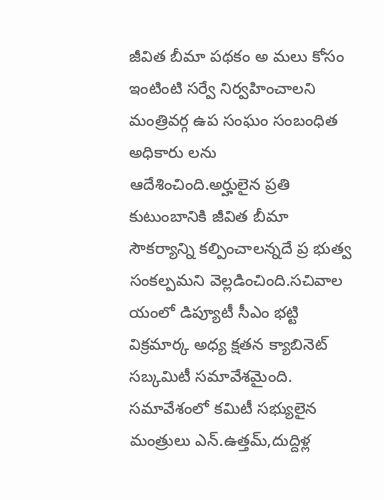జీవిత బీమా పథకం అ మలు కోసం ఇంటింటి సర్వే నిర్వహించాలని మంత్రివర్గ ఉప సంఘం సంబంధిత అధికారు లను ఆదేశించింది.అర్హులైన ప్రతి కుటుంబానికి జీవిత బీమా సౌకర్యాన్ని కల్పించాలన్నదే ప్ర భుత్వ సంకల్పమని వెల్లడించింది.సచివాల యంలో డిప్యూటీ సీఎం భట్టి విక్రమార్క అధ్య క్షతన క్యాబినెట్ సబ్కమిటీ సమావేశమైంది. సమావేశంలో కమిటీ సభ్యులైన మంత్రులు ఎన్.ఉత్తమ్,దుద్దిళ్ల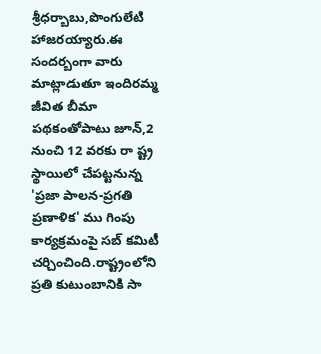శ్రీధర్బాబు,పొంగులేటి హాజరయ్యారు.ఈ సందర్బంగా వారు మాట్లాడుతూ ఇందిరమ్మ జీవిత బీమా పథకంతోపాటు జూన్,2 నుంచి 12 వరకు రా ష్ట్ర స్థాయిలో చేపట్టనున్న 'ప్రజా పాలన-ప్రగతి ప్రణాళిక' ము గింపు కార్యక్రమంపై సబ్ కమిటీ చర్చించింది.రాష్ట్రంలోని ప్రతి కుటుంబానికి సా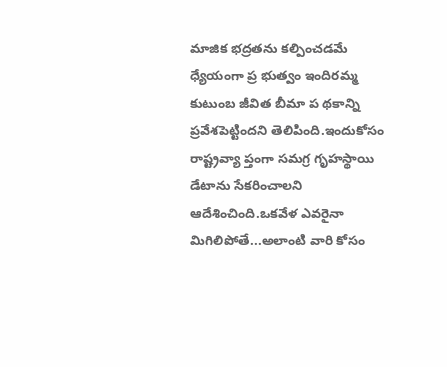మాజిక భద్రతను కల్పించడమే ధ్యేయంగా ప్ర భుత్వం ఇందిరమ్మ కుటుంబ జీవిత బీమా ప థకాన్ని ప్రవేశపెట్టిందని తెలిపింది.ఇందుకోసం రాష్ట్రవ్యా ప్తంగా సమగ్ర గృహస్థాయి డేటాను సేకరించాలని ఆదేశించింది.ఒకవేళ ఎవరైనా మిగిలిపోతే...అలాంటి వారి కోసం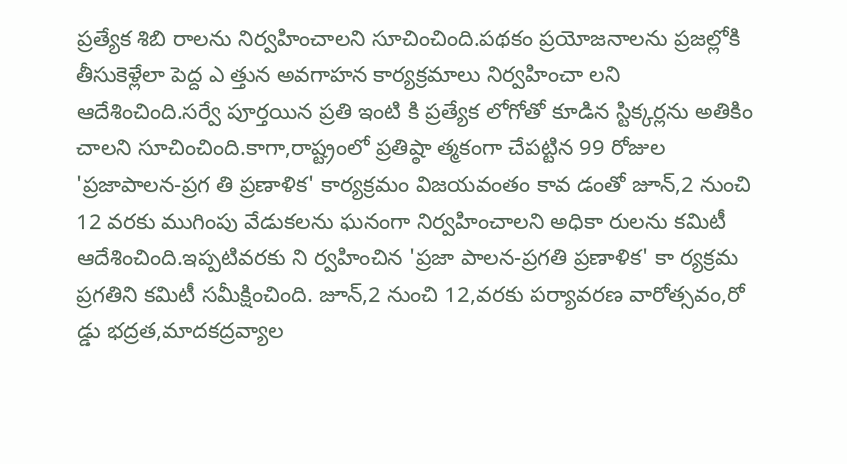ప్రత్యేక శిబి రాలను నిర్వహించాలని సూచించింది.పథకం ప్రయోజనాలను ప్రజల్లోకి తీసుకెళ్లేలా పెద్ద ఎ త్తున అవగాహన కార్యక్రమాలు నిర్వహించా లని ఆదేశించింది.సర్వే పూర్తయిన ప్రతి ఇంటి కి ప్రత్యేక లోగోతో కూడిన స్టిక్కర్లను అతికిం చాలని సూచించింది.కాగా,రాష్ట్రంలో ప్రతిష్ఠా త్మకంగా చేపట్టిన 99 రోజుల 'ప్రజాపాలన-ప్రగ తి ప్రణాళిక' కార్యక్రమం విజయవంతం కావ డంతో జూన్,2 నుంచి 12 వరకు ముగింపు వేడుకలను ఘనంగా నిర్వహించాలని అధికా రులను కమిటీ ఆదేశించింది.ఇప్పటివరకు ని ర్వహించిన 'ప్రజా పాలన-ప్రగతి ప్రణాళిక' కా ర్యక్రమ ప్రగతిని కమిటీ సమీక్షించింది. జూన్,2 నుంచి 12,వరకు పర్యావరణ వారోత్సవం,రో డ్డు భద్రత,మాదకద్రవ్యాల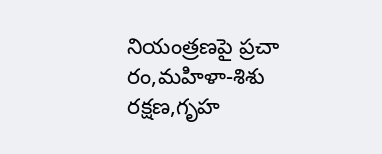నియంత్రణపై ప్రచా రం,మహిళా-శిశు రక్షణ,గృహ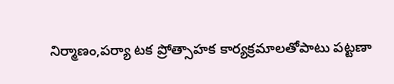నిర్మాణం,పర్యా టక ప్రోత్సాహక కార్యక్రమాలతోపాటు పట్టణా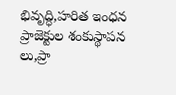భివృద్ధి,హరిత ఇంధన ప్రాజెక్టుల శంకుస్థాపన లు,ప్రా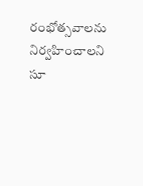రంభోత్సవాలను నిర్వహించాలని సూ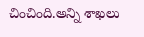చించింది.అన్ని శాఖలు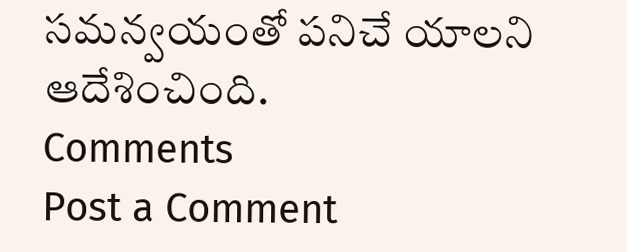సమన్వయంతో పనిచే యాలని ఆదేశించింది.
Comments
Post a Comment